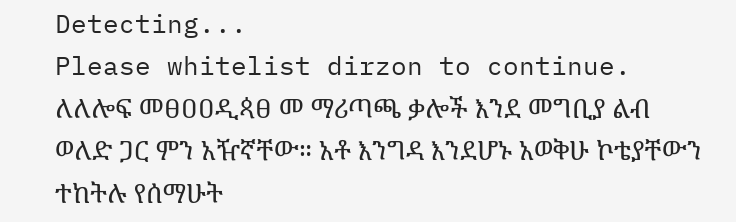Detecting...
Please whitelist dirzon to continue.
ለለሎፍ መፀዐዐዲጳፀ መ ማሪጣጫ ቃሎች እንደ መግቢያ ልብ ወለድ ጋር ምን አዥኛቸው። አቶ እንግዳ እንደሆኑ አወቅሁ ኮቴያቸውን ተከትሉ የሰማሁት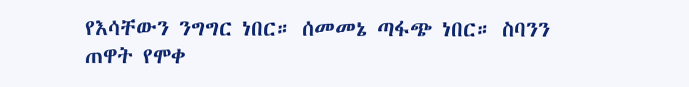የእሳቸውን ንግግር ነበር። ሰመመኔ ጣፋጭ ነበር። ስባንን ጠዋት የሞቀ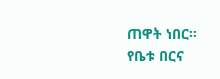ጠዋት ነበር። የቤቱ በርና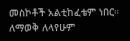መስኮቶች አልቲከፈቴም ነበር። ለማወቅ ለላየሁም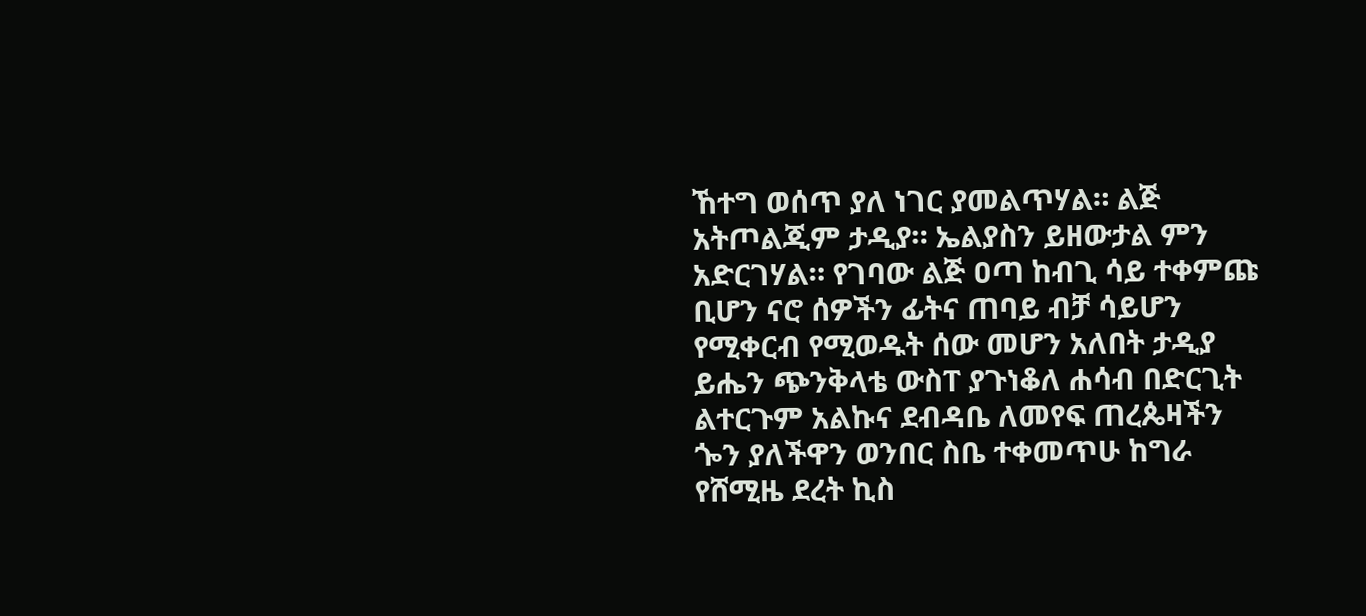ኸተግ ወሰጥ ያለ ነገር ያመልጥሃል። ልጅ አትጦልጂም ታዲያ። ኤልያስን ይዘውታል ምን አድርገሃል። የገባው ልጅ ዐጣ ከብጊ ሳይ ተቀምጩ ቢሆን ናሮ ሰዎችን ፊትና ጠባይ ብቻ ሳይሆን የሚቀርብ የሚወዱት ሰው መሆን አለበት ታዲያ ይሔን ጭንቅላቴ ውስፐ ያጉነቆለ ሐሳብ በድርጊት ልተርጉም አልኩና ደብዳቤ ለመየፍ ጠረጴዛችን ጐን ያለችዋን ወንበር ስቤ ተቀመጥሁ ከግራ የሸሚዜ ደረት ኪስ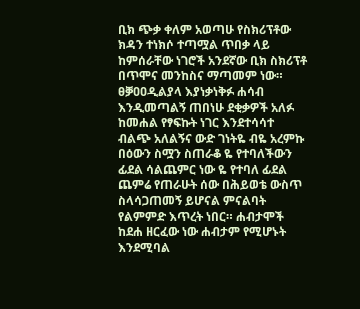ቢክ ጭቃ ቀለም አወጣሁ የስክሪፕቶው ክዳን ተነክሶ ተጣሟል ጥበቃ ላይ ከምሰራቸው ነገሮች አንደኛው ቢክ ስክሪፕቶ በጥሞና መንከስና ማጣመም ነው። ፀቓዐዐዲልያላ እያነቃነቅፉ ሐሳብ እንዲመጣልኝ ጠበነሁ ደቂቃዎች አለፉ ከመሐል የፃፍኩት ነገር እንደተሳሳተ ብልጭ አለልኝና ውድ ገነትዬ ብዬ አረምኩ በዕውን ስሟን ስጠራቆ ዬ የተባለችውን ፊደል ሳልጨምር ነው ዬ የተባለ ፊደል ጨምሬ የጠራሁት ሰው በሕይወቴ ውስጥ ስላሳጋጠመኝ ይሆናል ምናልባት የልምምድ እጥረት ነበር። ሐብታሞች ከደሐ ዘርፈው ነው ሐብታም የሚሆኑት እንደሚባል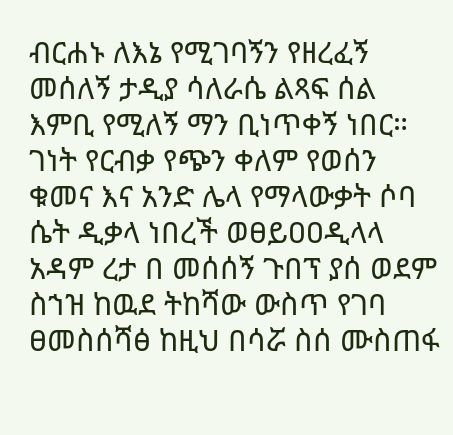ብርሐኑ ለእኔ የሚገባኝን የዘረፈኝ መሰለኝ ታዲያ ሳለራሴ ልጻፍ ሰል እምቢ የሚለኝ ማን ቢነጥቀኝ ነበር። ገነት የርብቃ የጭን ቀለም የወሰን ቁመና እና አንድ ሌላ የማላውቃት ሶባ ሴት ዲቃላ ነበረች ወፀይዐዐዲላላ አዳም ረታ በ መሰሰኝ ጉበፕ ያሰ ወደም ስኀዝ ከዉደ ትከሻው ውስጥ የገባ ፀመስሰሻፅ ከዚህ በሳሯ ስሰ ሙስጠፋ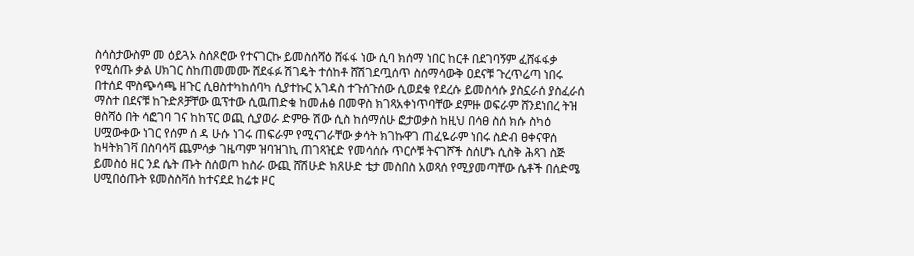ስሳስታውስም መ ዕይጓኦ ስሰጾሮው የተናገርኩ ይመስሰሻዕ ሸፋፋ ነው ሲባ ክሰማ ነበር ከርቶ በደገባኝም ፈሸፋፋቃ የሚሰጡ ቃል ሀክገር ስከጠመመሙ ሸደፋፉ ሽገዴት ተሰከቶ ሸሽገደጧሰጥ ስሰማሳውቅ ዐደናቹ ጉረጥሬጣ ነበሩ በተሰደ ሞስጭሳጫ ዘጉር ሲፀስተካከሰባካ ሲያተኩር አገዳስ ተጉሰጉሰው ሲወደቁ የደረሱ ይመስሳሱ ያስኗራሰ ያስፈራሰ ማስተ በደናቹ ከጉድጾቻቸው ዉፕተው ሲዉጠድቁ ከመሐፅ በመዋስ ክገጻአቀነጥባቸው ደምዙ ወፍራም ሸንደነበረ ትዝ ፀስሻዕ በት ሳፎገባ ገና ከከፕር ወጪ ሲያወራ ድምፁ ሽው ሲስ ከሰማሰሁ ፎታወቃስ ከዚህ በሳፀ ስሰ ክሱ ስካዕ ሀሟውቀው ነገር የሰም ሰ ዳ ሁሱ ነገሩ ጠፍራም የሚናገራቸው ቃሳት ክገኩዋገ ጠፈዬራም ነበሩ ስድብ ፀቀናዋሰ ከዛትክገቫ በስባሳቫ ጨምሳቃ ገዜጣም ዝባዝገኪ ጠገጻዢድ የመሳሰሱ ጥርሶቹ ትናገሾች ስሰሆኑ ሲስቅ ሕጻገ ስጅ ይመስዕ ዘር ንደ ሴት ጡት ስሰወጦ ከስራ ውጪ ሸሽሁድ ክጸሁድ ቴታ መስበስ አወጻሰ የሚያመጣቸው ሴቶች በሰድሜ ሀሚበዕጡት ዩመስስቫሰ ከተናደደ ከሬቱ ዞር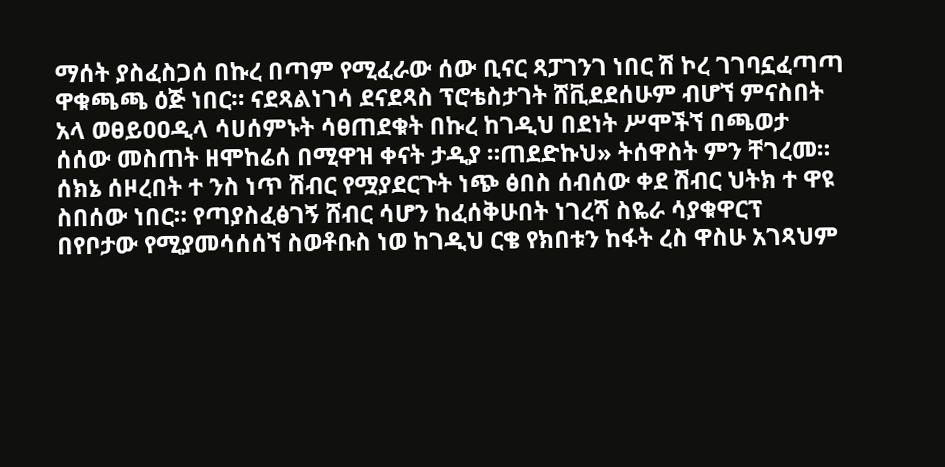ማሰት ያስፈስጋሰ በኩረ በጣም የሚፈራው ሰው ቢናር ጻፓገንገ ነበር ሽ ኮረ ገገባኗፈጣጣ ዋቁጫጫ ዕጅ ነበር። ናደጻልነገሳ ደናደጻስ ፕሮቴስታገት ሸቪደደሰሁም ብሆኘ ምናስበት አላ ወፀይዐዐዲላ ሳሀሰምኑት ሳፀጠደቁት በኩረ ከገዲህ በደነት ሥሞችኘ በጫወታ ሰሰው መስጠት ዘሞከሬሰ በሚዋዝ ቀናት ታዲያ ።ጠደድኩህ» ትሰዋስት ምን ቸገረመ። ሰክኔ ሰዞረበት ተ ንስ ነጥ ሽብር የሟያደርጉት ነጭ ፅበስ ሰብሰው ቀደ ሽብር ህትክ ተ ዋዩ ስበሰው ነበር። የጣያስፈፅገኝ ሸብር ሳሆን ከፈሰቅሁበት ነገረሻ ስዬራ ሳያቁዋርፕ በየቦታው የሚያመሳሰሰኘ ስወቶቡስ ነወ ከገዲህ ርቄ የክበቱን ከፋት ረስ ዋስሁ አገጻህም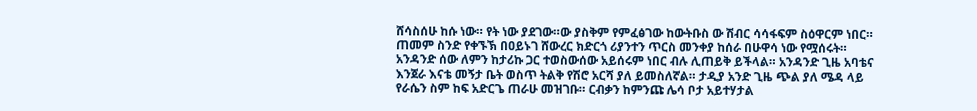ሸሳስሰሁ ከሱ ነው። የት ነው ያደገው።ው ያስቅም የምፈፅገው ከውትቡስ ው ሽብር ሳሳፋፍም ስዕዋርም ነበር። ጠመም ስንድ የቀኙኽ በዐይኑገ ሸውረር ክድርጎ ሪያንተን ጥርስ መንቀያ ከሰራ በሁዋሳ ነው የሟሰሩት።
አንዳንድ ሰው ለምን ከታሪኩ ጋር ተወስውሰው አይሰሩም ነበር ብሉ ሊጠይቅ ይችላል። አንዳንድ ጊዜ አባቴና እንጀራ እናቴ መኝታ ቤት ወስጥ ትልቅ የሽሮ አርሻ ያለ ይመስለኛል። ታዲያ አንድ ጊዜ ጭል ያለ ሜዳ ላይ የራሴን ስም ከፍ አድርጌ ጠራሁ መዝገቡ። ርብቃን ከምንጩ ሌሳ ቦታ አይተሃታል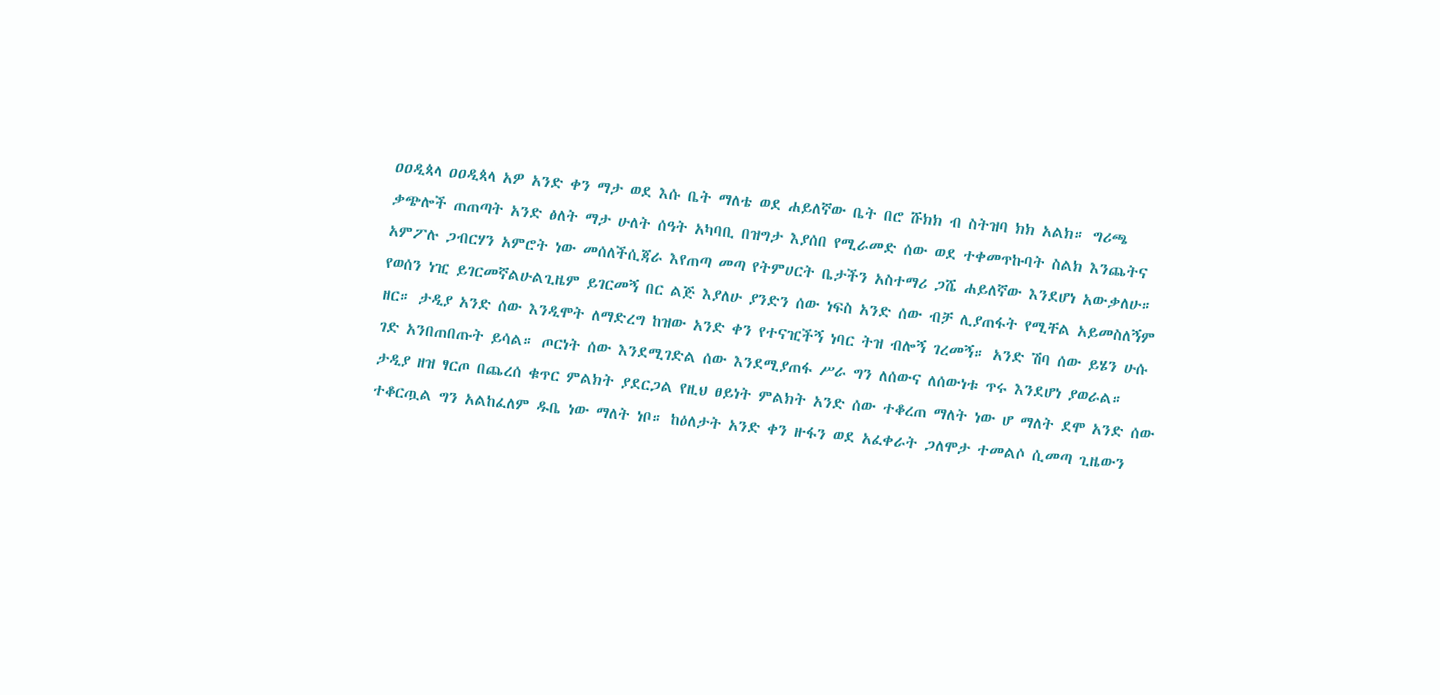ዐዐዲጳላ ዐዐዲጳላ አዎ አንድ ቀን ማታ ወደ እሱ ቤት ማለቴ ወደ ሐይለኛው ቤት በሮ ሹክክ ብ ስትዝባ ክክ አልክ። ግሪጫ ቃጭሎች ጠጠጣት አንድ ፅለት ማታ ሁለት ሰዓት አካባቢ በዝግታ እያሰበ የሚራመድ ሰው ወደ ተቀመጥኩባት ስልክ እንጨትና አምፖሉ ጋብርሃን አምሮት ነው መሰለችሲጃራ እየጠጣ መጣ የትምሀርት ቤታችን አስተማሪ ጋሼ ሐይለኛው እንደሆነ አውቃለሁ። የወሰን ነዢ ይገርመኛልሁልጊዜም ይገርመኝ በር ልጅ እያለሁ ያንድን ሰው ነፍስ አንድ ሰው ብቻ ሊያጠፋት የሚቸል አይመስለኝም ዘር። ታዲያ አንድ ሰው እንዲሞት ለማድረግ ከዝው አንድ ቀን የተናዢችኝ ነባር ትዝ ብሎኝ ገረመኝ። አንድ ሽባ ሰው ይሄን ሁሱ ገድ አንበጠበጡት ይሳል። ጦርነት ሰው እንደሚገድል ሰው እንደሚያጠፋ ሥራ ግን ለሰውና ለሰውነቱ ጥሩ እንደሆነ ያወራል። ታዲያ ዘዝ ፃርጦ በጨረሰ ቁጥር ምልክት ያደርጋል የዚህ ፀይነት ምልክት አንድ ሰው ተቆረጠ ማለት ነው ሆ ማለት ደሞ አንድ ሰው ተቆርጧል ግን አልከፈለም ዱቤ ነው ማለት ነቦ። ከዕለታት አንድ ቀን ዙፋን ወደ አፈቀራት ጋለሞታ ተመልሶ ሲመጣ ጊዜውን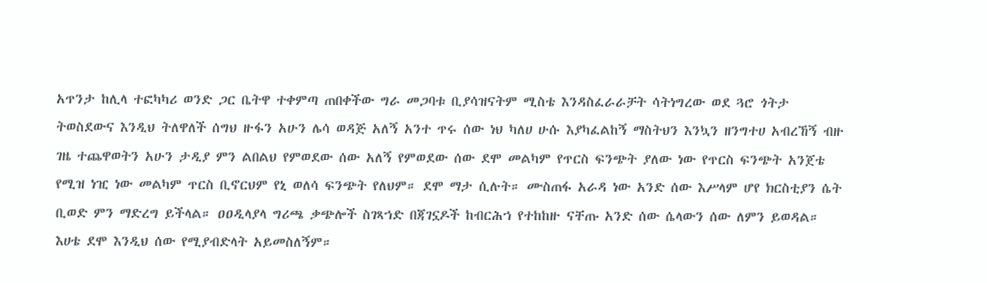አጥንታ ከሊላ ተፎካካሪ ወንድ ጋር ቤትዋ ተቀምጣ ጠበቀችው ግራ መጋባቱ ቢያሳዝናትም ሚስቴ እንዳስፈራራቻት ሳትነግረው ወደ ጓሮ ጎትታ ትወስደውና እንዲህ ትለዋለች ሰግህ ዙፋን አሁን ሌሳ ወዳጅ አለኝ አንተ ጥሩ ሰው ነህ ካለሀ ሁሱ እያካፈልከኝ ማስትህን እንኳን ዘንግተሀ አብረኸኝ ብዙ ገዜ ተጨዋወትን አሁን ታዲያ ምን ልበልህ የምወደው ሰው አለኝ የምወደው ሰው ደሞ መልካም የጥርስ ፍንጭት ያለው ነው የጥርስ ፍንጭት አንጀቴ የሚዝ ነዢ ነው መልካም ጥርስ ቢኖርህም የኒ ወለሳ ፍንጭት የለህም። ደሞ ማታ ሲሉት። ሙስጠፋ አራዳ ነው አንድ ሰው እሥላም ሆየ ክርስቲያን ሴት ቢወድ ምን ማድረግ ይችላል። ዐዐዲላያላ ግሪጫ ቃጭሎች ስገጻኀድ በጃገኗዶች ከብርሕኀ የተከከዙ ናቸጡ አንድ ሰው ሴላውን ሰው ለምን ይወዳል። እሀቴ ደሞ እንዲህ ሰው የሚያብድላት አይመስለኝም።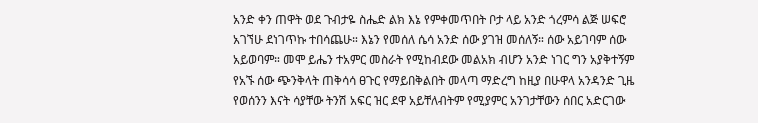አንድ ቀን ጠዋት ወደ ጉብታዬ ስሔድ ልክ እኔ የምቀመጥበት ቦታ ላይ አንድ ጎረምሳ ልጅ ሠፍሮ አገኘሁ ደነገጥኩ ተበሳጨሁ። እኔን የመሰለ ሴሳ አንድ ሰው ያገዝ መሰለኝ። ሰው አይገባም ሰው አይወባም። መሞ ይሔን ተአምር መስራት የሚከብደው መልአክ ብሆን አንድ ነገር ግን አያቅተኝም የአኙ ሰው ጭንቅላት ጠቅሳሳ ፀጉር የማይበቅልበት መላጣ ማድረግ ከዚያ በሁዋላ አንዳንድ ጊዜ የወሰንን እናት ሳያቸው ትንሽ አፍር ዝር ደዋ አይቸለብትም የሚያምር አንገታቸውን ሰበር አድርገው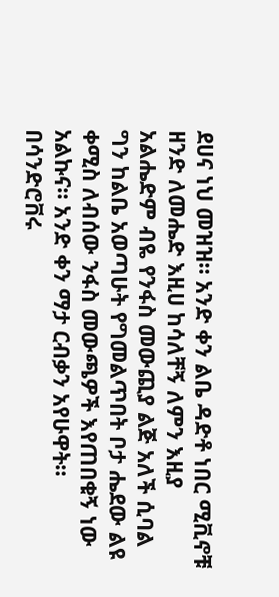ደሀና ነህ መዝዝ። አንድ ቀን ልቤ ዳድቶ ነበር ሚቪኖቹ ዘንድ ለመሔድ እዚሀ ከሳለቸኝ ለምን እዚያ አልሔድም ብዬ የንፋስ መውጪያ ልጅ አለች ሲባል ግን ከልቤ አወጣሁት የግመልጥበት ቦታ ሔደው ልዩ ቀሚስ ለብሰው ንፋስ መውጫዎች እየጠበቁኝ ነው አልኩና። አንድ ቀን ማታ ርብቃን አየሁዋት። በሳንድሮቨሩ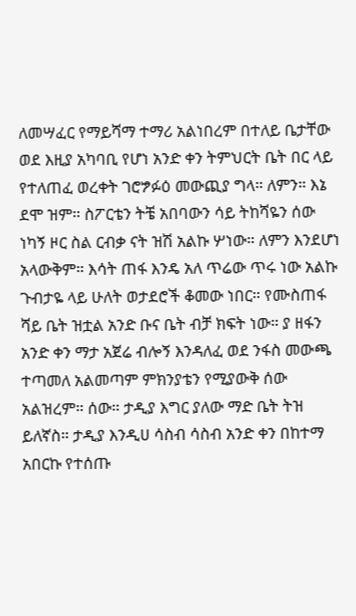ለመሣፈር የማይሻማ ተማሪ አልነበረም በተለይ ቤታቸው ወደ እዚያ አካባቢ የሆነ አንድ ቀን ትምህርት ቤት በር ላይ የተለጠፈ ወረቀት ገሮፇፉዕ መውጪያ ግላ። ለምን። እኔ ደሞ ዝም። ስፖርቴን ትቼ አበባውን ሳይ ትከሻዬን ሰው ነካኝ ዞር ስል ርብቃ ናት ዝሽ አልኩ ሦነው። ለምን እንደሆነ አላውቅም። እሳት ጠፋ እንዴ አለ ጥሬው ጥሩ ነው አልኩ ጉብታዬ ላይ ሁለት ወታደሮች ቆመው ነበር። የሙስጠፋ ሻይ ቤት ዝቷል አንድ ቡና ቤት ብቻ ክፍት ነው። ያ ዘፋን አንድ ቀን ማታ አጀሬ ብሎኝ እንዳለፈ ወደ ንፋስ መውጫ ተጣመለ አልመጣም ምክንያቴን የሚያውቅ ሰው አልዝረም። ሰው። ታዲያ እግር ያለው ማድ ቤት ትዝ ይለኛስ። ታዲያ እንዲሀ ሳስብ ሳስብ አንድ ቀን በከተማ አበርኩ የተሰጡ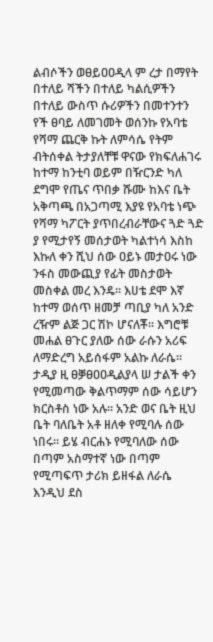ልብሶችን ወፀይዐዐዲላ ም ረታ በማየት በተለይ ሻችን በተለይ ካልሲዎችን በተለይ ውስጥ ሱሪዎችን በመተንተን የች ፀባይ ለመገመት ወሰንኩ የአባቴ የሻማ ጨርቅ ኩት ለምሳሴ የትም ብትሰቀል ትታያለቸቹ ዋናው የክፍለሐገሩ ከተማ ከንቲባ ወይም በዥርንድ ካለ ደግሞ የጤና ጥበቃ ሹሙ ከእና ቤት አቅጣጫ በአጋጣሚ እያዩ የአባቴ ነጭ የሻማ ካፖርት ያጥበረብራቸውና ጓድ ጓድ ያ የሚታየኝ መሰታወት ካልተነሳ እስከ እኩለ ቀን ሺህ ሰው ዐይኑ መታዐሩ ነው ንፋስ መውጪያ የፊት መስታወት መስቀል መረ እንዴ። እሀቴ ደሞ እኛ ከተማ ወሰጥ ዘመቻ ጣቢያ ካለ አንድ ረዥም ልጅ ጋር ሽኮ ሆናለቾ። እግሮቹ መሐል ፀጉር ያለው ሰው ራሱን አሪፍ ለማድረግ አይሰፋም አልኩ ለራሴ። ታዲያ ዚ ፀቓፀዐዐዲልያላ ሠ ታልች ቀን የሚመጣው ቅልጥማም ሰው ሳይሆን ክርስቶስ ነው አሉ። አንድ ወና ቤት ዚህ ቤት ባለቤት አቶ ዘለቀ የሚባሉ ሰው ነበሩ። ይሄ ብርሐኑ የሚባለው ሰው በጣም አስማተኛ ነው በጣም የሚጣፍጥ ታሪክ ይዘፋል ለራሴ እንዲህ ደስ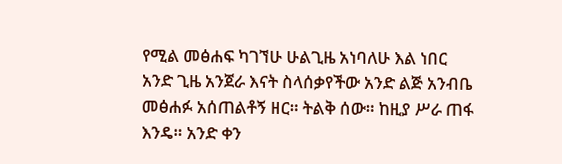የሚል መፅሐፍ ካገኘሁ ሁልጊዜ አነባለሁ እል ነበር አንድ ጊዜ አንጀራ እናት ስላሰቃየችው አንድ ልጅ አንብቤ መፅሐፉ አሰጠልቶኝ ዘር። ትልቅ ሰው። ከዚያ ሥራ ጠፋ እንዴ። አንድ ቀን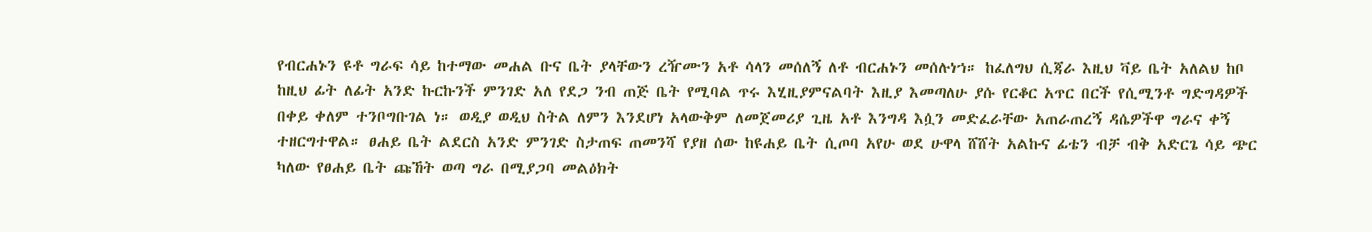የብርሐኑን ዩቶ ግራፍ ሳይ ከተማው መሐል ቡና ቤት ያላቸውን ረዥሙን አቶ ሳላን መሰለኝ ለቶ ብርሐኑን መሰሉነኀ። ከፈለግህ ሲጃራ እዚህ ቫይ ቤት አለልህ ከቦ ከዚህ ፊት ለፊት አንድ ኩርኩንች ምንገድ አለ የደጋ ንብ ጠጅ ቤት የሚባል ጥሩ እሂዚያምናልባት እዚያ እመጣለሁ ያሱ የርቆር አጥር በርች የሲሚንቶ ግድግዳዎች በቀይ ቀለም ተንቦግቡገል ነ። ወዲያ ወዲህ ስትል ለምን እንደሆነ አላውቅም ለመጀመሪያ ጊዜ አቶ እንግዳ እሷን መድፈራቸው አጠራጠረኝ ዳሴዎችዋ ግራና ቀኝ ተዘርግተዋል። ፀሐይ ቤት ልደርስ አንድ ምንገድ ስታጠፍ ጠመንሻ የያዘ ሰው ከዩሐይ ቤት ሲጦባ አየሁ ወደ ሁዋላ ሸሸት አልኩና ፊቴን ብቻ ብቅ አድርጌ ሳይ ጭር ካለው የፀሐይ ቤት ጩኸት ወጣ ግራ በሚያጋባ መልዕክት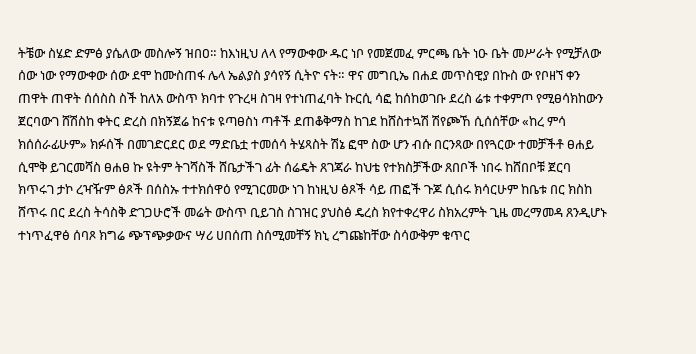ትቼው ስሄድ ድምፅ ያሴለው መስሎኝ ዝበዐ። ከእነዚህ ለላ የማውቀው ዱር ነቦ የመጀመፈ ምርጫ ቤት ነዑ ቤት መሥራት የሚቻለው ሰው ነው የማውቀው ሰው ደሞ ከሙስጠፋ ሌላ ኤልያስ ያሳየኝ ሲትዮ ናት። ዋና መግቢኤ በሐደ መጥስዊያ በኩስ ው የቦዘኘ ቀን ጠዋት ጠዋት ሰሰስስ ስች ከለአ ውስጥ ክባተ የጉረዛ ስገዛ የተነጠፈባት ኩርሲ ሳፎ ከሰከወገቡ ደረስ ሬቱ ተቀምጦ የሚፀሳክከውን ጀርባውገ ሸሽስከ ቀትር ድረስ በክኝጀሬ ከናቱ ዩጣፀስነ ጣቶች ደጠቆቅማስ ከገደ ከሸስተኳሽ ሽየጮኸ ሲሰሰቸው «ከረ ምሳ ክሰሰራፊሁም» ክፉሰች በመገድርደር ወደ ማድቤቷ ተመሰሳ ትሄጻስት ሽኔ ፎሞ ስው ሆን ብሱ በርንጻው በየጓርው ተመቻችቶ ፀሐይ ሲሞቅ ይገርመሻስ ፀሐፀ ኩ ዩትም ትገሻስች ሸቤታችገ ፊት ሰሬዴት ጸገጃራ ከህቴ የተክስቻችው ጸበቦች ነበሩ ከሸበቦቹ ጀርባ ክጥሩገ ታኮ ረዣዥም ፅጾች በሰስኡ ተተክሰዋዕ የሚገርመው ነገ ከነዚህ ፅጾች ሳይ ጠፎች ጉጆ ሲሰሩ ክሳርሁም ከቤቱ በር ክስከ ሸጥሩ በር ደረስ ትሳስቅ ድገጋሁሮች መሬት ውስጥ ቢይገስ ስገዝር ያህስፅ ዴረስ ክየተቀረዋሪ ስክአረምት ጊዜ መረማመዳ ጸንዲሆኑ ተነጥፈዋፅ ሰባጾ ክግሬ ጭፕጭቃውና ሣሪ ሀበሰጠ ስሰሚመቸኝ ክኒ ረግጩከቸው ስሳውቅም ቁጥር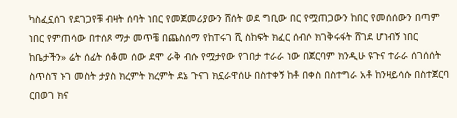ካስፈኗሰገ የደገጋየቹ ብዛት ሰባት ነበር የመጀመሪያውን ሸሰት ወደ ግቢው በር የሟጠጋውን ከበር የመሰሰውን በጣም ነበር የምጠሳው በተሰጾ ማታ መጥቼ በጨስሰማ የከፐሩገ ሺ ስከፍት ክፈር ሰብሶ ክገቅሩፋት ሸገደ ሆነብኝ ነበር ከቤታችን» ሬት ሰፊት ሰቆመ ሰው ደሞ ራቅ ብሱ የሟታየው የገበታ ተራራ ነው በጀርባም ክንዲሁ ዩጉና ተራራ ሰገሰሰት ስጥስፕ ኑገ መስት ታያስ ክረምት ክረምት ደኔ ጉናገ ክኗራዋሰሁ በስተቀኝ ከቶ በቀስ በስተግራ አቶ ከንዛይሳሱ በስተጀርባ ርበወገ ክና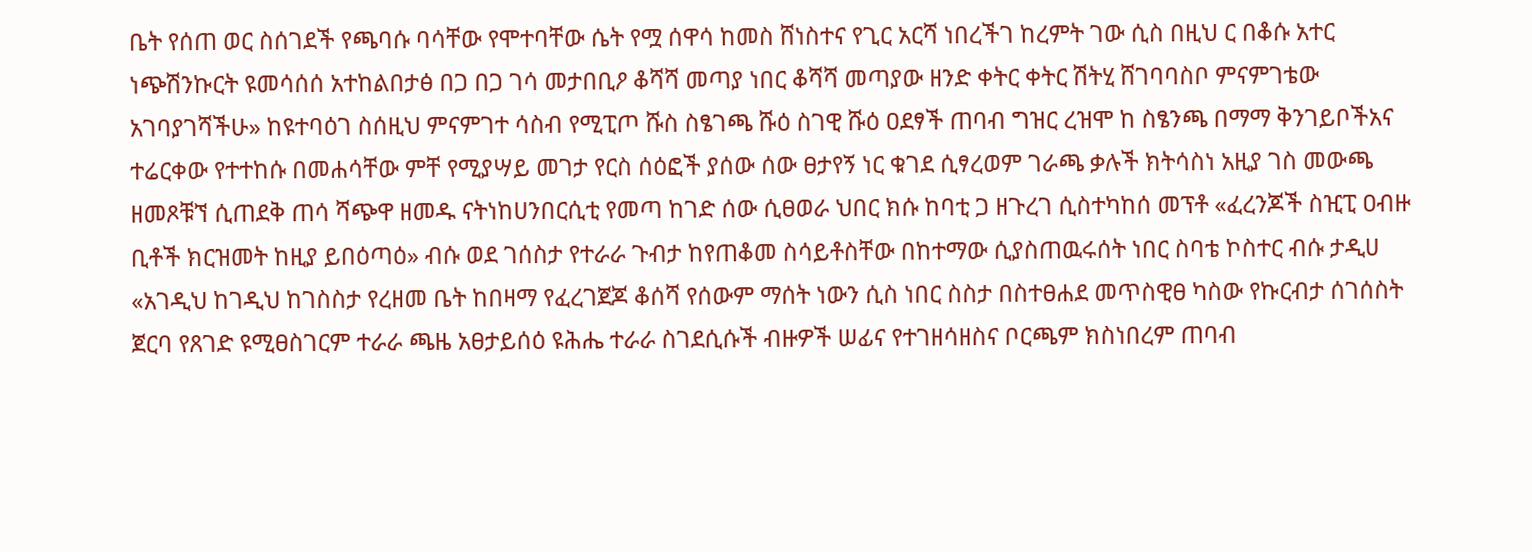ቤት የሰጠ ወር ስሰገደች የጫባሱ ባሳቸው የሞተባቸው ሴት የሟ ሰዋሳ ከመስ ሸነስተና የጊር አርሻ ነበረችገ ከረምት ገው ሲስ በዚህ ር በቆሱ አተር ነጭሽንኩርት ዩመሳሰሰ አተከልበታፅ በጋ በጋ ገሳ መታበቢዖ ቆሻሻ መጣያ ነበር ቆሻሻ መጣያው ዘንድ ቀትር ቀትር ሽትሂ ሸገባባስቦ ምናምገቴው አገባያገሻችሁ» ከዩተባዕገ ስሰዚህ ምናምገተ ሳስብ የሚፒጦ ሹስ ስፄገጫ ሹዕ ስገዊ ሹዕ ዐደፃች ጠባብ ግዝር ረዝሞ ከ ስፄንጫ በማማ ቅንገይቦችአና ተሬርቀው የተተከሱ በመሐሳቸው ምቸ የሚያሣይ መገታ የርስ ሰዕፎች ያሰው ሰው ፀታየኝ ነር ቁገደ ሲፃረወም ገራጫ ቃሉች ክትሳስነ አዚያ ገስ መውጫ ዘመጾቹኘ ሲጠደቅ ጠሳ ሻጭዋ ዘመዱ ናትነከሀንበርሲቲ የመጣ ከገድ ሰው ሲፀወራ ህበር ክሱ ከባቲ ጋ ዘጉረገ ሲስተካከሰ መፕቶ «ፈረንጆች ስዢፒ ዐብዙ ቢቶች ክርዝመት ከዚያ ይበዕጣዕ» ብሱ ወደ ገሰስታ የተራራ ጉብታ ከየጠቆመ ስሳይቶስቸው በከተማው ሲያስጠዉሩሰት ነበር ስባቴ ኮስተር ብሱ ታዲሀ «አገዲህ ከገዲህ ከገስስታ የረዘመ ቤት ከበዛማ የፈረገጀጆ ቆሰሻ የሰውም ማሰት ነውን ሲስ ነበር ስስታ በስተፀሐደ መጥስዊፀ ካስው የኩርብታ ሰገሰስት ጀርባ የጸገድ ዩሚፀስገርም ተራራ ጫዜ አፀታይሰዕ ዩሕሔ ተራራ ስገደሲሱች ብዙዎች ሠፊና የተገዘሳዘስና ቦርጫም ክስነበረም ጠባብ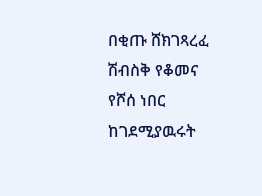በቂጡ ሸክገጻረፈ ሽብስቅ የቆመና የሾሰ ነበር ከገደሚያዉሩት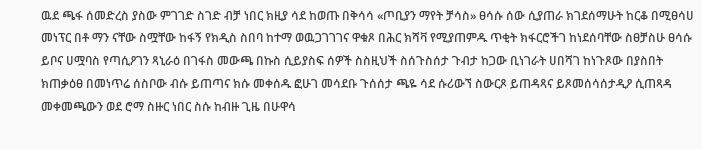ዉደ ጫፋ ሰመድረስ ያስው ምገገድ ስገድ ብቻ ነበር ክዚያ ሳደ ከወጡ በቅሳሳ «ጦቢያን ማየት ቻሳስ» ፀሳሱ ሰው ሲያጠራ ክገደሰማሁት ከርቆ በሚፀሳሀ መነፕር በቶ ማን ናቸው ስሟቸው ከፋኝ የክዲስ ስበባ ከተማ ወዉጋገገገና ዋቁጾ በሕር ክሻቫ የሚያጠምዱ ጥቂት ክፋርሮችገ ከነደሰባቸው ስፀቻስሁ ፀሳሱ ይቦና ሀሟባስ የጣሲዖገን ጻኒራዕ በገፋስ መውጫ በኩስ ሲይያስፍ ሰዎች ስስዚህች ስሰጉስሰታ ጉብታ ከጋው ቢነገራት ሀበሻገ ከነጉጾው በያስበት ክጠቃዕፀ በመነጥሬ ሰስቦው ብሱ ይጠጣና ክሱ መቀሰዱ ፎሁገ መሳደቡ ጉሰሰታ ጫዬ ሳደ ሱሪውኘ ስውርጾ ይጠዳጻና ይጾመሰሳሰታዲዖ ሲጠጻዳ መቀመጫውን ወደ ሮማ ስዙር ነበር ስሱ ከብዙ ጊዜ በሁዋሳ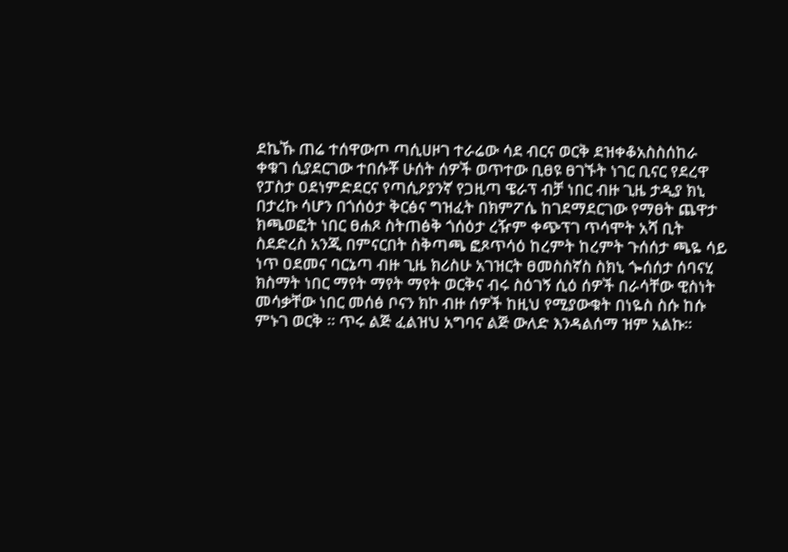ደኬኹ ጠሬ ተሰዋውጦ ጣሲሀዞገ ተራሬው ሳደ ብርና ወርቅ ደዝቀቆአስስሰከራ ቀቁገ ሲያደርገው ተበሱቾ ሁሰት ሰዎች ወጥተው ቢፀዩ ፀገኙት ነገር ቢናር የደረዋ የፓስታ ዐደነምድደርና የጣሲዖያንኛ የጋዚጣ ዌራፕ ብቻ ነበር ብዙ ጊዜ ታዲያ ክኒ በታረኩ ሳሆን በጎሰዕታ ቅርፅና ግዝፈት በክምፖሴ ከገደማደርገው የማፀት ጨዋታ ክጫወፎት ነበር ፀሐጾ ስትጠፅቅ ጎሰዕታ ረዥም ቀጭፕገ ጥሳሞት አሻ ቢት ስደድረስ አንጂ በምናርበት ስቅጣጫ ፎጾጥሳዕ ከረምት ከረምት ጉሰሰታ ጫዬ ሳይ ነጥ ዐደመና ባርኔጣ ብዙ ጊዜ ክሪስሁ አገዝርት ፀመስስኛስ ስክኒ ጐሰሰታ ሰባናሂ ክስማት ነበር ማየት ማየት ማየት ወርቅና ብሩ ስዕገኝ ሲዕ ሰዎች በራሳቸው ዊስነት መሳቃቸው ነበር መሰፅ ቦናን ክኮ ብዙ ሰዎች ከዚህ የሚያውቁት በነዬስ ስሱ ከሱ ምኑገ ወርቅ ። ጥሩ ልጅ ፈልዝህ አግባና ልጅ ውለድ እንዳልሰማ ዝም አልኩ።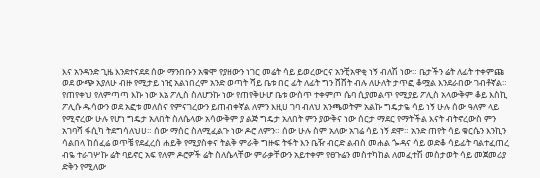እና አንዳንድ ጊዜ እንደተናደደ ሰው ማንበቡን አቁሞ የያዘውን ነገር መሬት ሳይ ይወረውርና አንቺአዋቂ ነኝ ብለሽ ነው። ቤታችን ሬት ለፊት ተቀምጩ ወደ ውጭ አያለሁ ብዙ የሚታይ ነዢ አልነበረም አንድ ወጣት ሻይ ቤቱ በር ፊት ለፊት ግን ሸሸት ብሉ ለሁለት ታጥፎ ቆሟል እንደራበው ገብቶኛል። የጠየቀህ የለምጣጣ እኩ ነው እኔ ፖሊስ ስለሆንኩ ነው የጠየቅሁሆ ቤቱ ውስጥ ተቀምጦ ሴባ ሲያመልጥ የሚያይ ፖሊስ አላውቅም ቆይ እስኪ ፖሊሱ ዱሳውን ወደ አፎቱ መለሰና የምናገረውን ይጠብቀኛል ለምን እዚሀ ገባ ብለህ አንጫወትም አልኩ ግዴታዬ ሳይ ነኝ ሁሉ ሰው ዓለም ላይ የሚኖረው ሁሉ የሆነ ግዴታ አለበት ስለሴላው አሳውቅም ያ ልጅ ግዴታ አለበት ምን ያውቅና ነው ሰርታ ማደር የማትችል እናት ብትኖረውስ ምን አገባሻ ፋሲካ ትደግሳለህሀ። ሰው ማሰር ስለሚፈልጉ ነው ዶሮ ለምን። ሰው ሁሉ ስም አለው አገሬ ሳይ ነኝ ደሞ። አንድ ጠየት ሳይ ቁርሴን እንኪን ሳልበላ ከሰፈሬ ወጥቼ የደፈረሰ ሐይቅ የሚያስቀና ትልቅ ምራቅ ግዙፍ ትፋት እን ቤዥ ብርድ ልብስ መሐል ጐዳና ሳይ ወድቆ ሳይፊት ባልተፈጠረ ብዬ ተራገሦኩ ሬት ባይኖር አፍ የለም ዶሮዎች ሬት ስለሴላቸው ምራቃቸውን አይተቀም የፀጉሬን መስተካከል ለመፈተሽ መስታወት ሳይ መጀመሪያ ድቅን የሚለው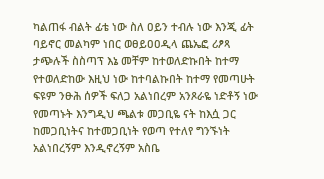ካልጠፋ ብልት ፊቴ ነው ስለ ዐይን ተብሉ ነው እንጂ ፊት ባይኖር መልካም ነበር ወፀይዐዐዲላ ጨኤፎ ሪፆጻ ታጭሉች ስስጣፕ እኔ መቸም ከተወለድኩበት ከተማ የተወለድከው እዚህ ነው ከተባልኩበት ከተማ የመጣሁት ፍዩም ንፁሕ ሰዎች ፍለጋ አልነበረም አንጾራዬ ነድቶኝ ነው የመጣኑት እንግዲህ ጫልቱ መጋቢዬ ናት ከእሷ ጋር ከመጋቢነትና ከተመጋቢነት የወጣ የተለየ ግንኙነት አልነበረኝም እንዲኖረኝም አስቤ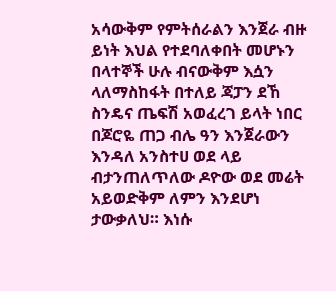አሳውቅም የምትሰራልን እንጀራ ብዙ ይነት እህል የተደባለቀበት መሆኑን በላተኞች ሁሉ ብናውቅም እሷን ላለማስከፋት በተለይ ጃፓን ደኸ ስንዴና ጤፍሽ አወፈረገ ይላት ነበር በጆሮዬ ጠጋ ብሌ ዓን እንጀራውን እንዳለ አንስተሀ ወደ ላይ ብታንጠለጥለው ዶዮው ወደ መሬት አይወድቅም ለምን እንደሆነ ታውቃለህ። እነሱ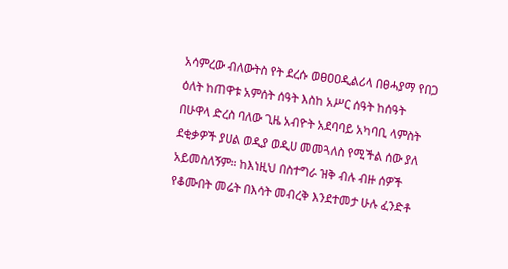አሳምረው ብለውትስ የት ደረሱ ወፀዐዐዲልሪላ በፀሓያማ የበጋ ዕለት ከጠዋቱ አምሰት ሰዓት እስከ አሥር ሰዓት ከሰዓት በሁዋላ ድረስ ባለው ጊዜ አብዮት አደባባይ አካባቢ ላምስት ደቂቃዎች ያሀል ወዲያ ወዲሀ መመጓለስ የሚችል ሰው ያለ አይመስለኝም። ከእነዚህ በስተግራ ዝቅ ብሉ ብዙ ሰዎች የቆሙበት መሬት በእሳት መብረቅ እንደተመታ ሁሉ ፈንድቶ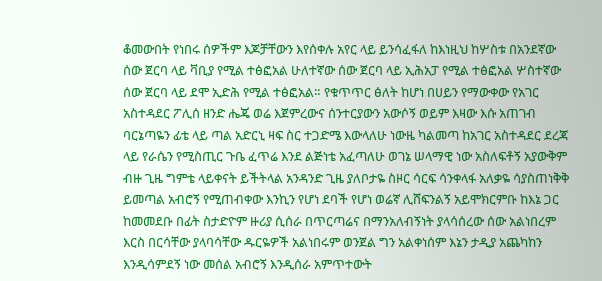ቆመውበት የነበሩ ሰዎችም እጆቻቸውን እየሰቀሉ አየር ላይ ይንሳፈፋለ ከእነዚህ ከሦስቱ በአንደኛው ሰው ጀርባ ላይ ቫቢያ የሚል ተፅፎአል ሁለተኛው ሰው ጀርባ ላይ ኢሕአፓ የሚል ተፅፎአል ሦስተኛው ሰው ጀርባ ላይ ደሞ ኢድሕ የሚል ተፅፎአል። የቁጥጥር ፅለት ከሆነ በሀይን የማውቀው የአገር አስተዳደር ፖሊሰ ዘንድ ሔጄ ወሬ እጀምረውና ሰንተርያውን አውሶኝ ወይም እዛው እሱ አጠገብ ባርኔጣዬን ፊቴ ላይ ጣል አድርኒ ዛፍ ስር ተጋድሜ እውላለሁ ነውዜ ካልመጣ ከአገር አስተዳደር ደረጃ ላይ የራሴን የሚስጢር ጉቤ ፈጥሬ እንደ ልጅነቴ አፈጣለሁ ወገኔ ሠላማዊ ነው አስለፍቶኝ አያውቅም ብዙ ጊዜ ግምቴ ላይቀናት ይችትላል አንዳንድ ጊዜ ያለቦታዬ ስዞር ሳርፍ ሳንቀላፋ አለቃዬ ሳያስጠነቅቅ ይመጣል አብሮኝ የሚጠብቀው እንኪን የሆነ ደባች የሆነ ወሬኛ ሊሸፍንልኝ አይሞክርምቡ ከእኔ ጋር ከመመደቡ በፊት ስታድዮም ዙሪያ ሲሰራ በጥርጣሬና በማንአለብኝነት ያላሳሰረው ሰው አልነበረም እርስ በርሳቸው ያላባሳቸው ዱርዬዎች አልነበሩም ወንጀል ግን አልቀነሰም እኔን ታዲያ አጨካከን እንዲሳምደኝ ነው መሰል አብሮኝ እንዲሰራ አምጥተውት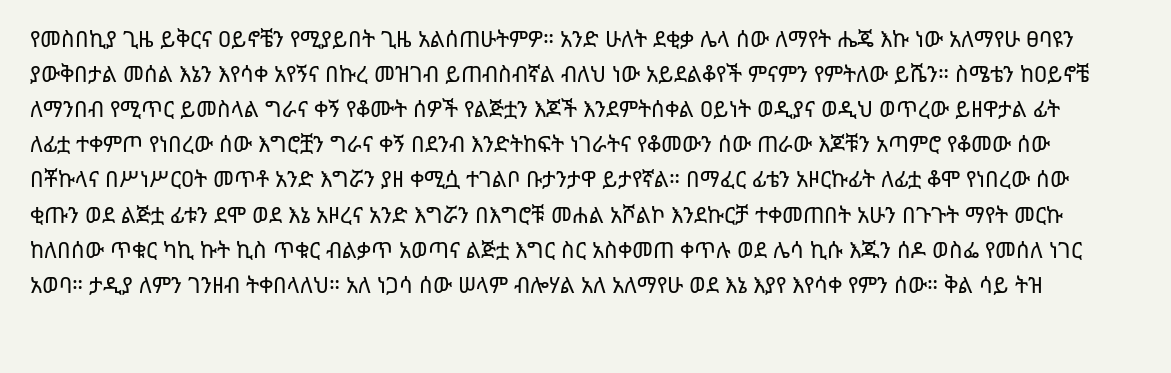የመስበኪያ ጊዜ ይቅርና ዐይኖቼን የሚያይበት ጊዜ አልሰጠሁትምዎ። አንድ ሁለት ደቂቃ ሌላ ሰው ለማየት ሔጄ እኩ ነው አለማየሁ ፀባዩን ያውቅበታል መሰል እኔን እየሳቀ አየኝና በኩረ መዝገብ ይጠብስብኛል ብለህ ነው አይደልቆየች ምናምን የምትለው ይሼን። ስሜቴን ከዐይኖቼ ለማንበብ የሚጥር ይመስላል ግራና ቀኝ የቆሙት ሰዎች የልጅቷን እጆች እንደምትሰቀል ዐይነት ወዲያና ወዲህ ወጥረው ይዘዋታል ፊት ለፊቷ ተቀምጦ የነበረው ሰው እግሮቿን ግራና ቀኝ በደንብ እንድትከፍት ነገራትና የቆመውን ሰው ጠራው እጆቹን አጣምሮ የቆመው ሰው በቾኩላና በሥነሥርዐት መጥቶ አንድ እግሯን ያዘ ቀሚሷ ተገልቦ ቡታንታዋ ይታየኛል። በማፈር ፊቴን አዞርኩፊት ለፊቷ ቆሞ የነበረው ሰው ቂጡን ወደ ልጅቷ ፊቱን ደሞ ወደ እኔ አዞረና አንድ እግሯን በእግሮቹ መሐል አሾልኮ እንደኩርቻ ተቀመጠበት አሁን በጉጉት ማየት መርኩ ከለበሰው ጥቁር ካኪ ኩት ኪስ ጥቁር ብልቃጥ አወጣና ልጅቷ እግር ስር አስቀመጠ ቀጥሉ ወደ ሌሳ ኪሱ እጁን ሰዶ ወስፌ የመሰለ ነገር አወባ። ታዲያ ለምን ገንዘብ ትቀበላለህ። አለ ነጋሳ ሰው ሠላም ብሎሃል አለ አለማየሁ ወደ እኔ እያየ እየሳቀ የምን ሰው። ቅል ሳይ ትዝ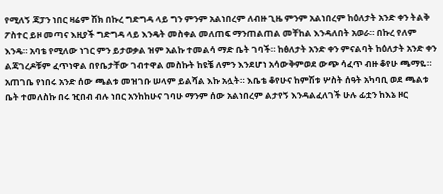የሚለኝ ጃፓን ነበር ዛሬም ሽክ በኩረ ግድግዳ ላይ ግን ምንም አልነበረም ለብዙ ጊዜ ምንም አልነበረም ከዕለታት አንድ ቀን ትልቅ ፖስተር ይዞ መጣና እዚያች ግድግዳ ላይ እንዴት መስቀል መለጠፍ ማንጠልጠል መቸከል እንዳለበት አወራ። በኩረ የለም እንዴ። አባቴ የሚለው ነገር ምን ይታወቃል ዝም አልኩ ተመልሳ ማድ ቤት ገባች። ከፅለታት አንድ ቀን ምናልባት ከዕለታት አንድ ቀን ልጃገረዶቹም ፈጥነዋል በየቤታቸው ገብተዋል መስኩት ከዩቼ ለምን እንደሆነ አሳውቅምወደ ውጭ ሳፈጥ ብዙ ቆየሁ ጫማዬ። አጠገቤ የነበሩ አንድ ሰው ጫልቱ መዝገቡ ሠላም ይልሻል እኩ አሏት። እቤቴ ቆየሁና ከምሽቱ ሦስት ሰዓት አካባቢ ወደ ጫልቱ ቤት ተመለስኩ በሩ ዢበብ ብሉ ነበር አንከከሁና ገባሁ ማንም ሰው አልነበረም ልታየኝ እንዳልፈለገች ሁሉ ፊቷን ከእኔ ዞር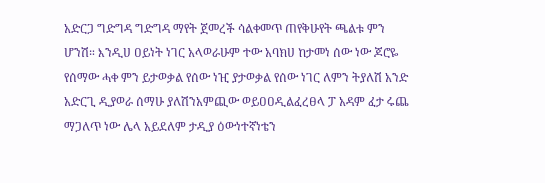አድርጋ ግድግዳ ግድግዳ ማየት ጀመረች ሳልቀመጥ ጠየቅሁየት ጫልቱ ምን ሆንሽ። እንዲሀ ዐይነት ነገር አላወራሁም ተው አባክሀ ከታመነ ሰው ነው ጆሮዬ የሰማው ሓቀ ምን ይታወቃል የሰው ነዢ ያታወቃል የሰው ነገር ለምን ትያለሽ አንድ አድርጊ ዲያወራ ሰማሁ ያለሽንአምጪው ወይዐዐዲልፈረፀላ ፓ አዳም ፈታ ሩጨ ማጋለጥ ነው ሌላ አይደለም ታዲያ ዕውነተኛነቴን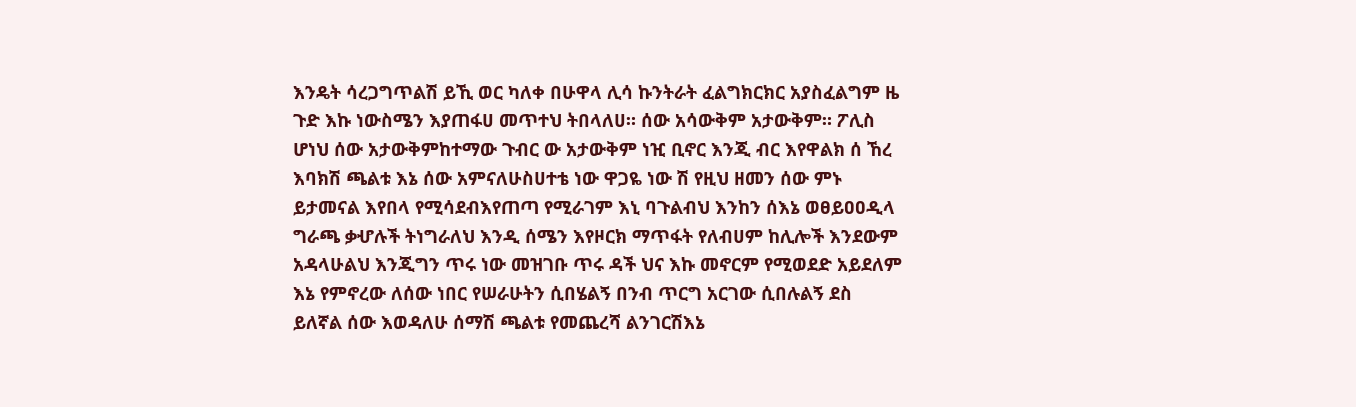እንዴት ሳረጋግጥልሽ ይኺ ወር ካለቀ በሁዋላ ሊሳ ኩንትራት ፈልግክርክር አያስፈልግም ዜ ጉድ እኩ ነውስሜን እያጠፋሀ መጥተህ ትበላለሀ። ሰው አሳውቅም አታውቅም። ፖሊስ ሆነህ ሰው አታውቅምከተማው ጉብር ው አታውቅም ነዢ ቢኖር እንጂ ብር እየዋልክ ሰ ኸረ እባክሽ ጫልቱ እኔ ሰው አምናለሁስሀተቴ ነው ዋጋዬ ነው ሽ የዚህ ዘመን ሰው ምኑ ይታመናል እየበላ የሚሳደብእየጠጣ የሚራገም እኒ ባጉልብህ እንከን ሰእኔ ወፀይዐዐዲላ ግራጫ ቃሇሉች ትነግራለህ እንዲ ሰሜን እየዞርክ ማጥፋት የለብሀም ከሊሎች እንደውም አዳላሁልህ እንጂግን ጥሩ ነው መዝገቡ ጥሩ ዳች ህና እኩ መኖርም የሚወደድ አይደለም እኔ የምኖረው ለሰው ነበር የሠራሁትን ሲበሄልኝ በንብ ጥርግ አርገው ሲበሉልኝ ደስ ይለኛል ሰው እወዳለሁ ሰማሽ ጫልቱ የመጨረሻ ልንገርሽእኔ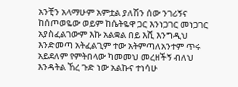አንቺን አላማሁም አምቷል ያለሽን ሰው ንገሪኝና ከሰጦወዬው ወይም ከሴትዬዋ ጋር እንነጋገር መነጋገር አያስፈልገውም እኩ አልቋል በይ እሺ እንግዲህ እንድመጣ አትፈልጊም ተው አትምጣለአንተም ጥሩ አይደለም የምትበላው ካመመህ መረዘችኝ ብለህ እንዳትል ኸረ ጉድ ነው አልኩና ተነሳሁ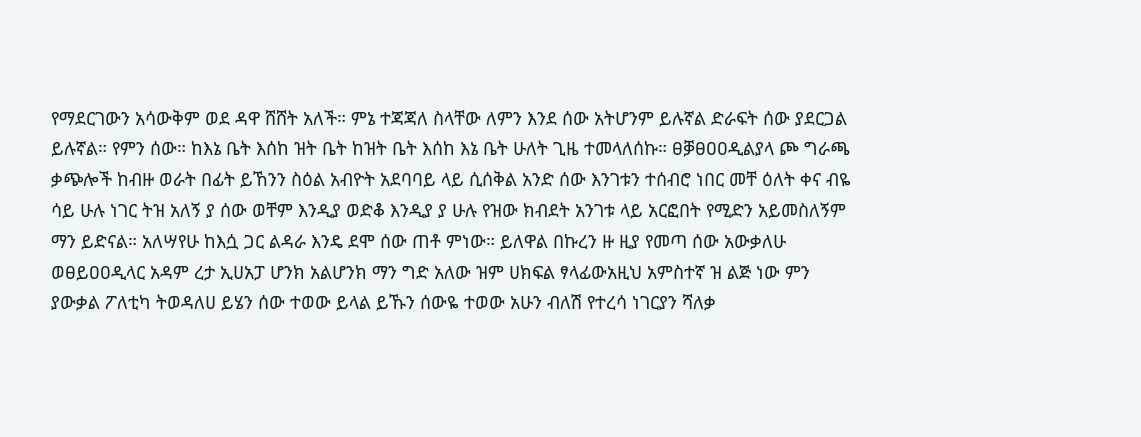የማደርገውን አሳውቅም ወደ ዳዋ ሸሸት አለች። ምኔ ተጃጃለ ስላቸው ለምን እንደ ሰው አትሆንም ይሉኛል ድራፍት ሰው ያደርጋል ይሉኛል። የምን ሰው። ከእኔ ቤት እሰከ ዝት ቤት ከዝት ቤት እሰከ እኔ ቤት ሁለት ጊዜ ተመላለሰኩ። ፀቓፀዐዐዲልያላ ጮ ግራጫ ቃጭሎች ከብዙ ወራት በፊት ይኸንን ስዕል አብዮት አደባባይ ላይ ሲሰቅል አንድ ሰው እንገቱን ተሰብሮ ነበር መቸ ዕለት ቀና ብዬ ሳይ ሁሉ ነገር ትዝ አለኝ ያ ሰው ወቸም እንዲያ ወድቆ እንዲያ ያ ሁሉ የዝው ክብደት አንገቱ ላይ አርፎበት የሚድን አይመስለኝም ማን ይድናል። አለሣየሁ ከእሷ ጋር ልዳራ እንዴ ደሞ ሰው ጠቶ ምነው። ይለዋል በኩረን ዙ ዚያ የመጣ ሰው አውቃለሁ ወፀይዐዐዲላር አዳም ረታ ኢሀአፓ ሆንክ አልሆንክ ማን ግድ አለው ዝም ሀክፍል ፃላፊውአዚህ አምስተኛ ዝ ልጅ ነው ምን ያውቃል ፖለቲካ ትወዳለሀ ይሄን ሰው ተወው ይላል ይኹን ሰውዬ ተወው አሁን ብለሽ የተረሳ ነገርያን ሻለቃ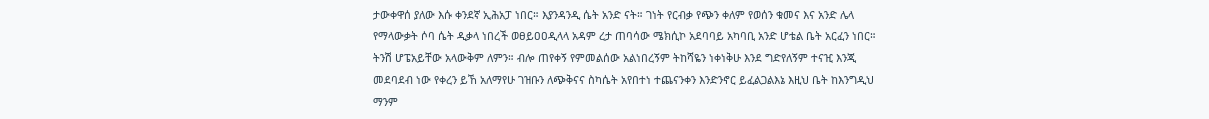ታውቀዋሰ ያለው እሱ ቀንደኛ ኢሕአፓ ነበር። እያንዳንዲ ሴት አንድ ናት። ገነት የርብቃ የጭን ቀለም የወሰን ቁመና እና አንድ ሌላ የማላውቃት ሶባ ሴት ዲቃላ ነበረች ወፀይዐዐዲላላ አዳም ረታ ጠባሳው ሜክሲኮ አደባባይ አካባቢ አንድ ሆቴል ቤት አርፈን ነበር። ትንሽ ሆፔአይቸው አላውቅም ለምን። ብሎ ጠየቀኝ የምመልሰው አልነበረኝም ትከሻዬን ነቀነቅሁ እንደ ግድየለኝም ተናዢ እንጂ መደባደብ ነው የቀረን ይኸ አለማየሁ ገዝቡን ለጭቅናና ስካሴት አየበተነ ተጨናንቀን እንድንኖር ይፈልጋልእኔ እዚህ ቤት ከእንግዲህ ማንም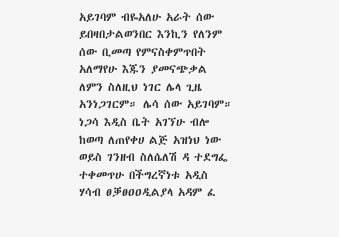አይገባም ብዬአለሁ አራት ሰው ይበዛበታልወንበር እንኪን የለንም ሰው ቢመጣ የምናስቀምጥበት አለማየሁ እጁን ያመናጭቃል ለምን ስለዚህ ነገር ሌላ ጊዜ አንነጋገርም። ሌሳ ሰው አይገባም። ነጋሳ እዲስ ቤት አገኘሁ ብሎ ከወጣ ለጠየቀሀ ልጅ አዝነህ ነው ወይስ ገንዘብ ስለሴለሽ ዳ ተደግፌ ተቀመጥሁ በችግረኛነቱ አዲስ ሃሳብ ፀቓፀዐዐዲልያላ አዳም ፈ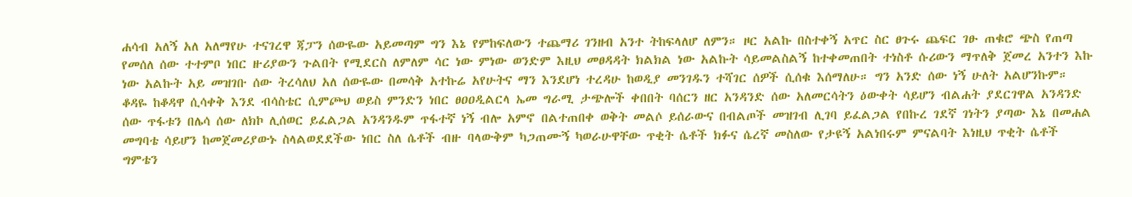ሐሳብ አለኝ አለ አለማየሁ ተናገረዋ ጃፓን ሰውዬው አይመጣም ግን እኔ የምከፍለውን ተጨማሪ ገንዘብ አንተ ትከፍላለሆ ለምን። ዞር አልኩ በስተቀኝ አጥር ስር ፀጉሩ ጨፍር ገፁ ጠቁሮ ጭስ የጠጣ የመሰለ ሰው ተተምቦ ነበር ዙሪያውን ጉልበት የሚደርስ ለምለም ሳር ነው ምነው ወንድም እዚህ መፀዳዳት ክልክል ነው አልኩት ሳይመልስልኝ ከተቀመጠበት ተነስቶ ሱሪውን ማጥለቅ ጀመረ አንተን እኩ ነው አልኩት አይ መዝገቡ ሰው ትረሳለህ አለ ሰውዬው በመሳቅ አተኩሬ አየሁትና ማን እንደሆነ ተረዳሁ ከወዲያ መንገዱን ተሻገር ሰዎች ሲሰቁ እሰማለሁ። ግን አንድ ሰው ነኝ ሁለት አልሆንኩም። ቆዳዬ ከቆዳዋ ሲሳቀቅ እንደ ብሳስቴር ሲምጮህ ወይስ ምንድን ነበር ፀዐዐዲልርላ ኤመ ግራሚ ታጭሎች ቀበበት ባሰርን ዘር አንዳንድ ሰው አለመርሳትን ዕውቀት ሳይሆን ብልሐት ያደርገዋል አንዳንድ ሰው ጥፋቱን በሌሳ ሰው ለክኮ ሊሰወር ይፈልጋል አንዳንዱም ጥፋተኛ ነኝ ብሎ አምኖ በልተጠበቀ ወቅት መልሶ ይሰራውና በብልጦች መዝገብ ሊገባ ይፈልጋል የበኩረ ገደኛ ገነትን ያጣው እኔ በመሐል መግባቴ ሳይሆን ከመጀመሪያውኑ ስላልወደደችው ነበር ስለ ሴቶች ብዙ ባላውቅም ካጋጠሙኝ ካወራሁዋቸው ጥቂት ሴቶች ክፉና ሴረኛ መስለው የታዩኝ አልነበሩም ምናልባት እነዚህ ጥቂት ሴቶች ግምቴን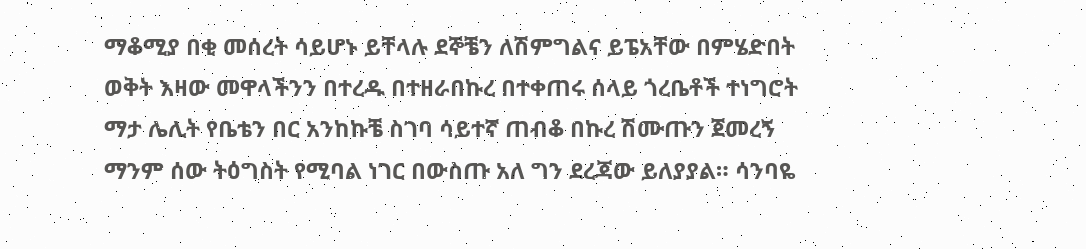ማቆሚያ በቂ መሰረት ሳይሆኑ ይቸላሉ ደኞቼን ለሽምግልና ይፔአቸው በምሄድበት ወቅት እዛው መዋላችንን በተረዱ በተዘራበኩረ በተቀጠሩ ሰላይ ጎረቤቶች ተነግሮት ማታ ሌሊት የቤቴን በር አንከኩቼ ስገባ ሳይተኛ ጠብቆ በኩረ ሽሙጡን ጀመረኝ ማንም ሰው ትዕግስት የሚባል ነገር በውስጡ አለ ግን ደረጃው ይለያያል። ሳንባዬ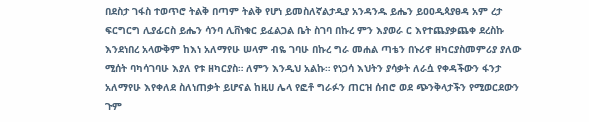በደስታ ገፋስ ተወጥሮ ትልቅ በጣም ትልቅ የሆነ ይመስለኛልታዲያ አንዳንዱ ይሔን ይዐዐዲጳያፀዳ አም ረታ ፍርግርግ ሊያፊርስ ይሔን ሳንባ ሊቨነቁር ይፈልጋል ቤት ስገባ በኩረ ምን እያወራ ር እየተጨያቃጨቀ ደረስኩ እንደነበረ አላውቅም ከእነ አለማየሁ ሠላም ብዬ ገባሁ በኩረ ግራ መሐል ጣቴን በኑሪኖ ዘካርያስመምሪያ ያለው ሚሰት ባካሳገባሁ እያለ የቱ ዘካርያስ። ለምን እንዲህ አልኩ። የነጋሳ እህትን ያሳቃት ለራሷ የቀዳችውን ፋንታ አለማየሁ እየቀለደ ስለነጠቃት ይሆናል ከዚሀ ሌላ የፎቶ ግራፉን ጠርዝ ሰብሮ ወደ ጭንቅላታችን የሚወርደውን ጉም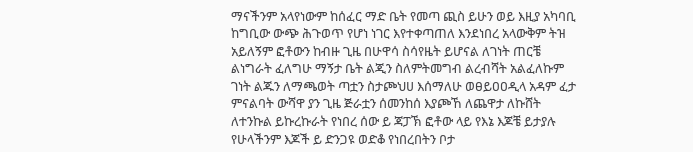ማናችንም አላየነውም ከሰፈር ማድ ቤት የመጣ ጪስ ይሁን ወይ እዚያ አካባቢ ከግቢው ውጭ ሕጉወጥ የሆነ ነገር እየተቀጣጠለ እንደነበረ አላውቅም ትዝ አይለኝም ፎቶውን ከብዙ ጊዜ በሁዋሳ ስሳየዜት ይሆናል ለገነት ጠርቼ ልነግራት ፈለግሁ ማኝታ ቤት ልጂን ስለምትመግብ ልረብሻት አልፈለኩም ገነት ልጁን ለማጫወት ጣቷን ስታጮህሀ እሰማለሁ ወፀይዐዐዲላ አዳም ፈታ ምናልባት ውሻዋ ያን ጊዜ ጅራቷን ሰመንከሰ እያጮኸ ለጨዋታ ለኩሸት ለተንኩል ይኩረኩራት የነበረ ሰው ይ ጃፓኽ ፎቶው ላይ የእኔ እጆቼ ይታያሉ የሁላችንም እጆች ይ ድንጋዩ ወድቆ የነበረበትን ቦታ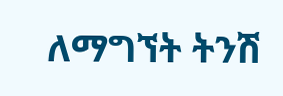ለማግኘት ትንሽ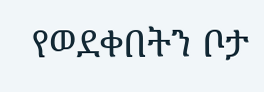የወደቀበትን ቦታ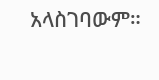አላስገባውም።